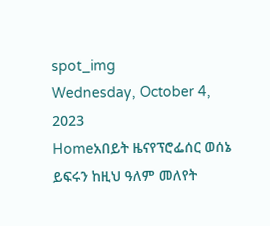spot_img
Wednesday, October 4, 2023
Homeአበይት ዜናየፕሮፌሰር ወሰኔ ይፍሩን ከዚህ ዓለም መለየት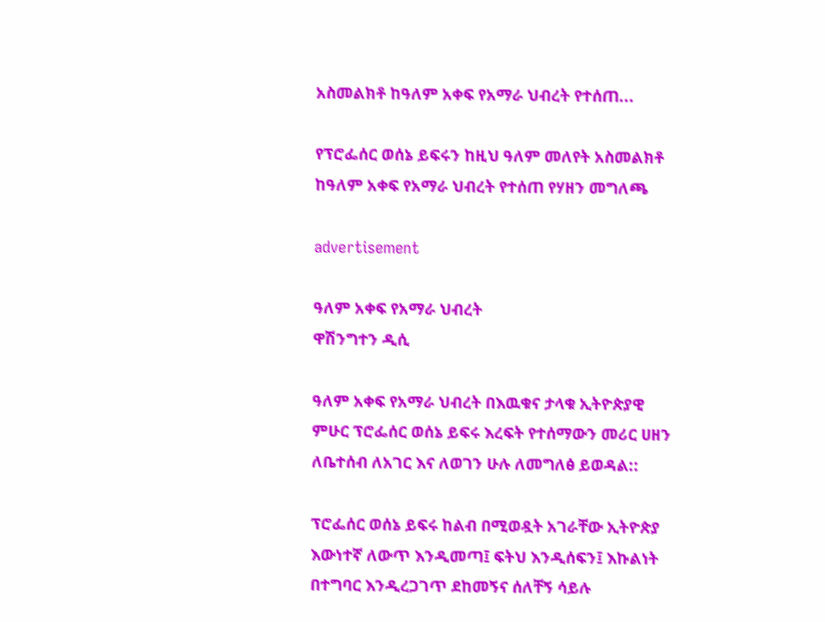አስመልክቶ ከዓለም አቀፍ የአማራ ህብረት የተሰጠ...

የፕሮፌሰር ወሰኔ ይፍሩን ከዚህ ዓለም መለየት አስመልክቶ ከዓለም አቀፍ የአማራ ህብረት የተሰጠ የሃዘን መግለጫ

advertisement

ዓለም አቀፍ የአማራ ህብረት
ዋሽንግተን ዲሲ

ዓለም አቀፍ የአማራ ህብረት በእዉቁና ታላቁ ኢትዮጵያዊ ምሁር ፕሮፌሰር ወሰኔ ይፍሩ እረፍት የተሰማውን መሪር ሀዘን ለቤተሰብ ለአገር እና ለወገን ሁሉ ለመግለፅ ይወዳል::

ፕሮፌሰር ወሰኔ ይፍሩ ከልብ በሚወዷት አገራቸው ኢትዮጵያ እውነተኛ ለውጥ እንዲመጣ፤ ፍትህ እንዲሰፍን፤ እኩልነት በተግባር እንዲረጋገጥ ደከመኝና ሰለቸኝ ሳይሉ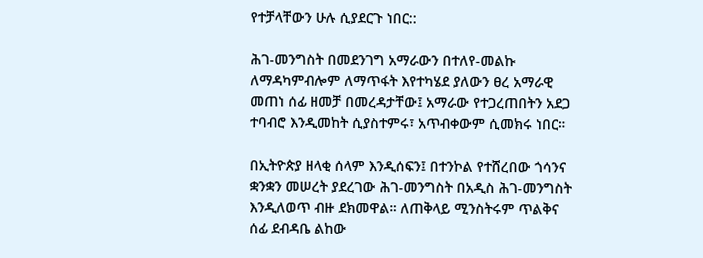የተቻላቸውን ሁሉ ሲያደርጉ ነበር::

ሕገ-መንግስት በመደንገግ አማራውን በተለየ-መልኩ ለማዳካምብሎም ለማጥፋት እየተካሄደ ያለውን ፀረ አማራዊ መጠነ ሰፊ ዘመቻ በመረዳታቸው፤ አማራው የተጋረጠበትን አደጋ ተባብሮ እንዲመከት ሲያስተምሩ፣ አጥብቀውም ሲመክሩ ነበር።

በኢትዮጵያ ዘላቂ ሰላም እንዲሰፍን፤ በተንኮል የተሸረበው ጎሳንና ቋንቋን መሠረት ያደረገው ሕገ-መንግስት በአዲስ ሕገ-መንግስት እንዲለወጥ ብዙ ደክመዋል። ለጠቅላይ ሚንስትሩም ጥልቅና ሰፊ ደብዳቤ ልከው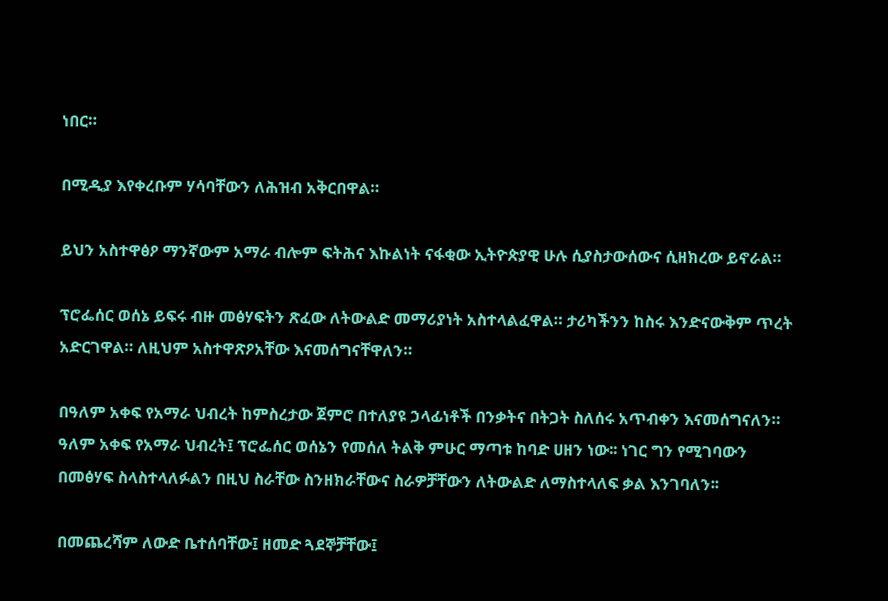ነበር።

በሚዲያ እየቀረቡም ሃሳባቸውን ለሕዝብ አቅርበዋል።

ይህን አስተዋፅዖ ማንኛውም አማራ ብሎም ፍትሕና እኩልነት ናፋቂው ኢትዮጵያዊ ሁሉ ሲያስታውሰውና ሲዘክረው ይኖራል።

ፕሮፌሰር ወሰኔ ይፍሩ ብዙ መፅሃፍትን ጽፈው ለትውልድ መማሪያነት አስተላልፈዋል። ታሪካችንን ከስሩ እንድናውቅም ጥረት አድርገዋል። ለዚህም አስተዋጽዖአቸው እናመሰግናቸዋለን።

በዓለም አቀፍ የአማራ ህብረት ከምስረታው ጀምሮ በተለያዩ ኃላፊነቶች በንቃትና በትጋት ስለሰሩ አጥብቀን እናመሰግናለን። ዓለም አቀፍ የአማራ ህብረት፤ ፕሮፌሰር ወሰኔን የመሰለ ትልቅ ምሁር ማጣቱ ከባድ ሀዘን ነው፡፡ ነገር ግን የሚገባውን በመፅሃፍ ስላስተላለፉልን በዚህ ስራቸው ስንዘክራቸውና ስራዎቻቸውን ለትውልድ ለማስተላለፍ ቃል እንገባለን፡፡

በመጨረሻም ለውድ ቤተሰባቸው፤ ዘመድ ጓደኞቻቸው፤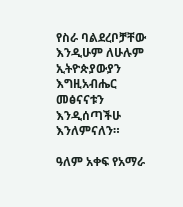የስራ ባልደረቦቻቸው እንዲሁም ለሁሉም ኢትዮጵያውያን እግዚአብሔር መፅናናቱን እንዲሰጣችሁ እንለምናለን።

ዓለም አቀፍ የአማራ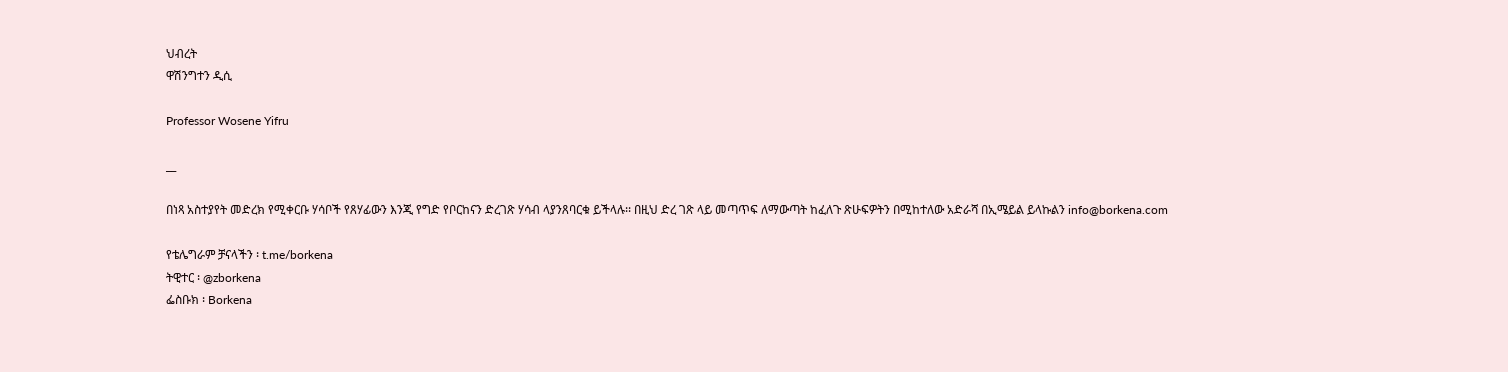ህብረት
ዋሽንግተን ዲሲ

Professor Wosene Yifru

__

በነጻ አስተያየት መድረክ የሚቀርቡ ሃሳቦች የጸሃፊውን እንጂ የግድ የቦርከናን ድረገጽ ሃሳብ ላያንጸባርቁ ይችላሉ፡፡ በዚህ ድረ ገጽ ላይ መጣጥፍ ለማውጣት ከፈለጉ ጽሁፍዎትን በሚከተለው አድራሻ በኢሜይል ይላኩልን info@borkena.com

የቴሌግራም ቻናላችን ፡ t.me/borkena
ትዊተር ፡ @zborkena
ፌስቡክ ፡ Borkena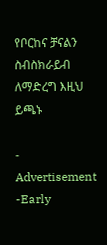የቦርከና ቻናልን ስብስክራይብ ለማድረግ እዚህ ይጫኑ

- Advertisement -Early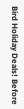Bird Holiday Deals! Before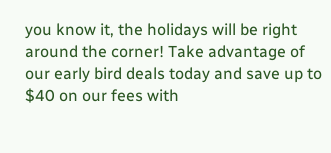you know it, the holidays will be right around the corner! Take advantage of our early bird deals today and save up to $40 on our fees with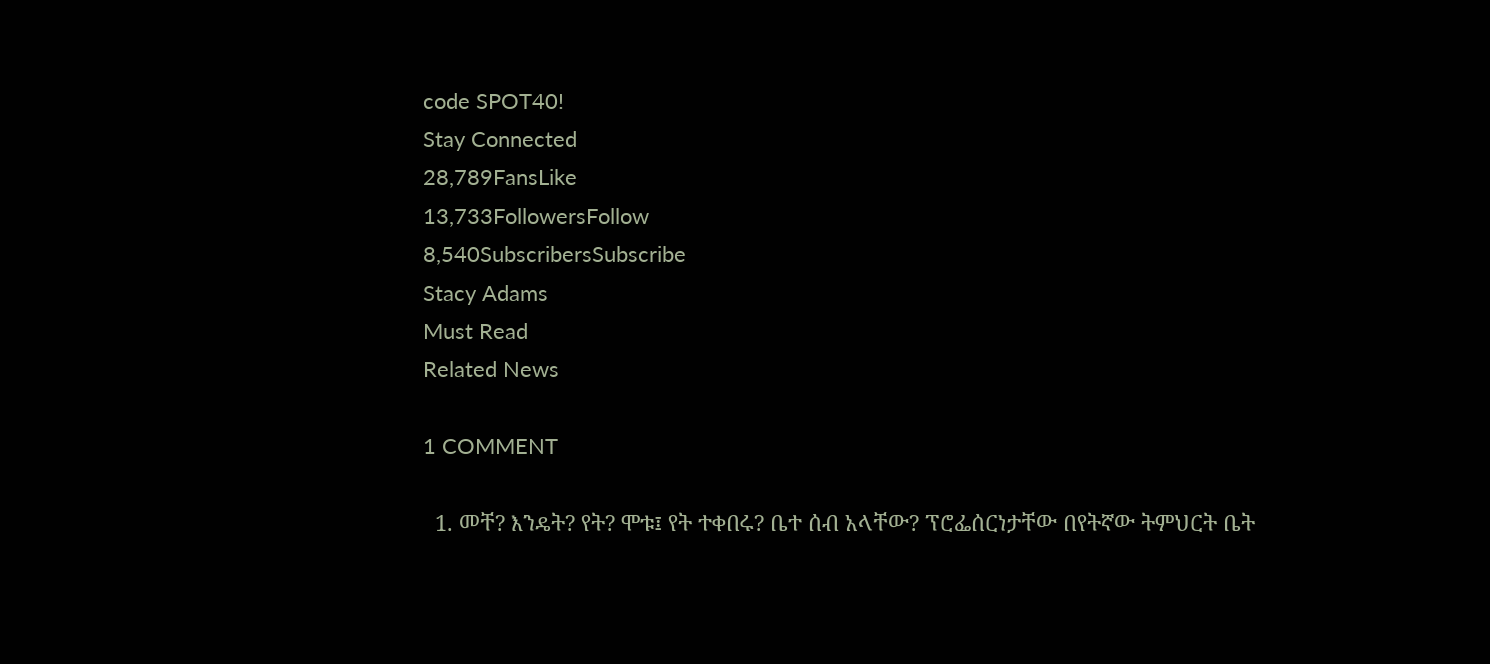code SPOT40!
Stay Connected
28,789FansLike
13,733FollowersFollow
8,540SubscribersSubscribe
Stacy Adams
Must Read
Related News

1 COMMENT

  1. መቸ? እንዴት? የት? ሞቱ፤ የት ተቀበሩ? ቤተ ሰብ አላቸው? ፕሮፌሰርነታቸው በየትኛው ትምህርት ቤት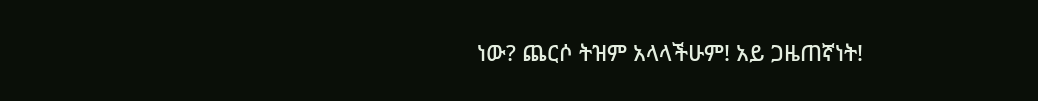ነው? ጨርሶ ትዝም አላላችሁም! አይ ጋዜጠኛነት!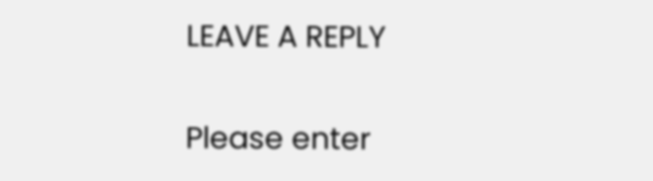LEAVE A REPLY

Please enter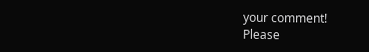your comment!
Please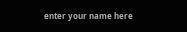enter your name here